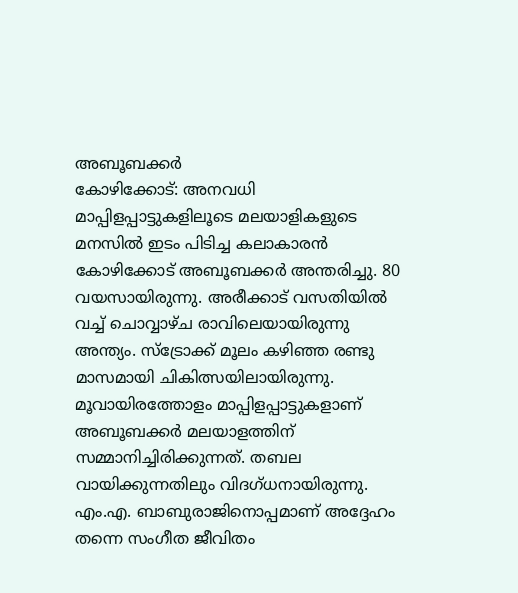അബൂബക്കർ
കോഴിക്കോട്: അനവധി മാപ്പിളപ്പാട്ടുകളിലൂടെ മലയാളികളുടെ മനസിൽ ഇടം പിടിച്ച കലാകാരൻ കോഴിക്കോട് അബൂബക്കർ അന്തരിച്ചു. 80 വയസായിരുന്നു. അരീക്കാട് വസതിയിൽ വച്ച് ചൊവ്വാഴ്ച രാവിലെയായിരുന്നു അന്ത്യം. സ്ട്രോക്ക് മൂലം കഴിഞ്ഞ രണ്ടു മാസമായി ചികിത്സയിലായിരുന്നു.
മൂവായിരത്തോളം മാപ്പിളപ്പാട്ടുകളാണ് അബൂബക്കർ മലയാളത്തിന് സമ്മാനിച്ചിരിക്കുന്നത്. തബല വായിക്കുന്നതിലും വിദഗ്ധനായിരുന്നു. എം.എ. ബാബുരാജിനൊപ്പമാണ് അദ്ദേഹം തന്നെ സംഗീത ജീവിതം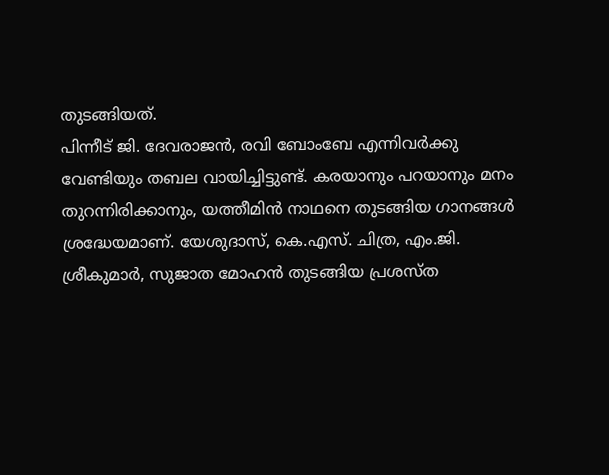തുടങ്ങിയത്.
പിന്നീട് ജി. ദേവരാജൻ, രവി ബോംബേ എന്നിവർക്കു വേണ്ടിയും തബല വായിച്ചിട്ടുണ്ട്. കരയാനും പറയാനും മനം തുറന്നിരിക്കാനും, യത്തീമിൻ നാഥനെ തുടങ്ങിയ ഗാനങ്ങൾ ശ്രദ്ധേയമാണ്. യേശുദാസ്, കെ.എസ്. ചിത്ര, എം.ജി. ശ്രീകുമാർ, സുജാത മോഹൻ തുടങ്ങിയ പ്രശസ്ത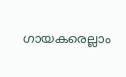ഗായകരെല്ലാം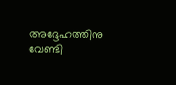അദ്ദേഹത്തിനു വേണ്ടി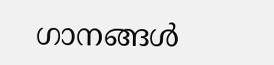ഗാനങ്ങൾ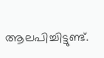ആലപിച്ചിട്ടുണ്ട്.